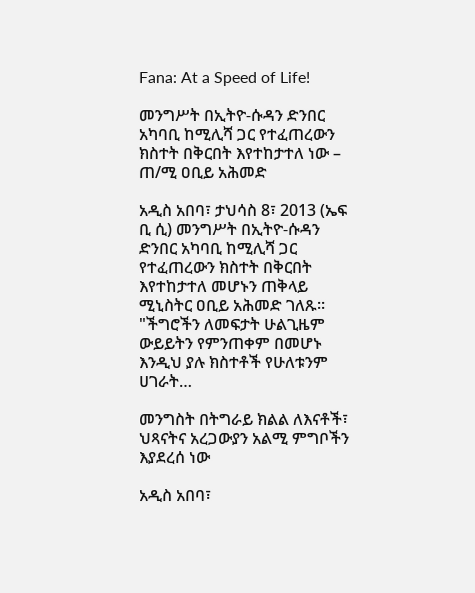Fana: At a Speed of Life!

መንግሥት በኢትዮ-ሱዳን ድንበር አካባቢ ከሚሊሻ ጋር የተፈጠረውን ክስተት በቅርበት እየተከታተለ ነው – ጠ/ሚ ዐቢይ አሕመድ

አዲስ አበባ፣ ታህሳስ 8፣ 2013 (ኤፍ ቢ ሲ) መንግሥት በኢትዮ-ሱዳን ድንበር አካባቢ ከሚሊሻ ጋር የተፈጠረውን ክስተት በቅርበት እየተከታተለ መሆኑን ጠቅላይ ሚኒስትር ዐቢይ አሕመድ ገለጹ፡፡ "ችግሮችን ለመፍታት ሁልጊዜም ውይይትን የምንጠቀም በመሆኑ እንዲህ ያሉ ክስተቶች የሁለቱንም ሀገራት…

መንግስት በትግራይ ክልል ለእናቶች፣ ህጻናትና አረጋውያን አልሚ ምግቦችን እያደረሰ ነው

አዲስ አበባ፣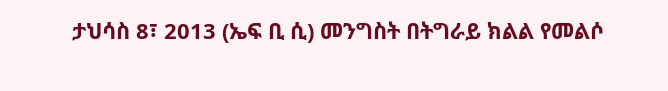ታህሳስ 8፣ 2013 (ኤፍ ቢ ሲ) መንግስት በትግራይ ክልል የመልሶ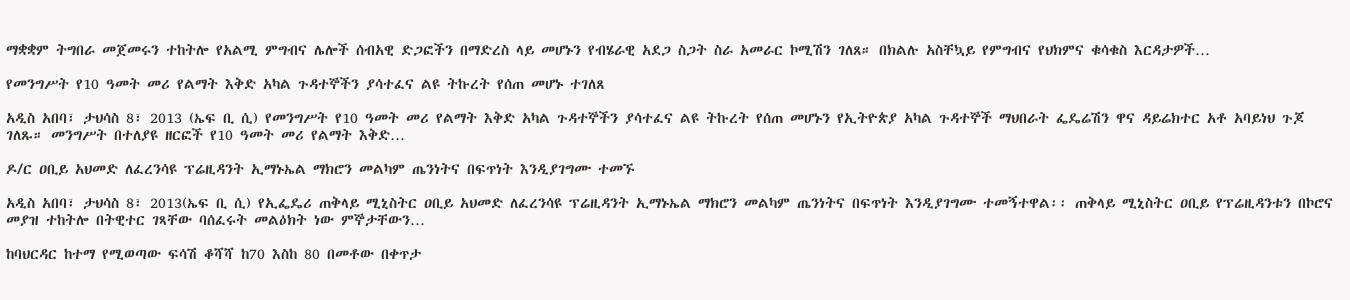ማቋቋም ትግበራ መጀመሩን ተከትሎ የአልሚ ምግብና ሌሎች ሰብአዊ ድጋፎችን በማድረስ ላይ መሆኑን የብሄራዊ አደጋ ስጋት ስራ አመራር ኮሚሽን ገለጸ። በክልሉ አስቸኳይ የምግብና የህክምና ቁሳቁስ እርዳታዎች…

የመንግሥት የ10 ዓመት መሪ የልማት እቅድ አካል ጉዳተኞችን ያሳተፈና ልዩ ትኩረት የሰጠ መሆኑ ተገለጸ

አዲስ አበባ፣ ታህሳስ 8፣ 2013 (ኤፍ ቢ ሲ) የመንግሥት የ10 ዓመት መሪ የልማት እቅድ አካል ጉዳተኞችን ያሳተፈና ልዩ ትኩረት የሰጠ መሆኑን የኢትዮጵያ አካል ጉዳተኞች ማህበራት ፌዴሬሽን ዋና ዳይሬክተር አቶ አባይነህ ጉጆ ገለጹ። መንግሥት በተለያዩ ዘርፎች የ10 ዓመት መሪ የልማት እቅድ…

ዶ/ር ዐቢይ አህመድ ለፈረንሳዩ ፕሬዚዳንት ኢማኑኤል ማክሮን መልካም ጤንነትና በፍጥነት እንዲያገግሙ ተመኙ

አዲስ አበባ፣ ታህሳስ 8፣ 2013(ኤፍ ቢ ሲ) የኢፌዴሪ ጠቅላይ ሚኒስትር ዐቢይ አህመድ ለፈረንሳዩ ፕሬዚዳንት ኢማኑኤል ማክሮን መልካም ጤንነትና በፍጥነት እንዲያገግሙ ተመኝተዋል፡፡ ጠቅላይ ሚኒስትር ዐቢይ የፕሬዚዳንቱን በኮሮና መያዝ ተከትሎ በትዊተር ገጻቸው ባሰፈሩት መልዕክት ነው ምኞታቸውን…

ከባህርዳር ከተማ የሚወጣው ፍሳሽ ቆሻሻ ከ70 እስከ 80 በመቶው በቀጥታ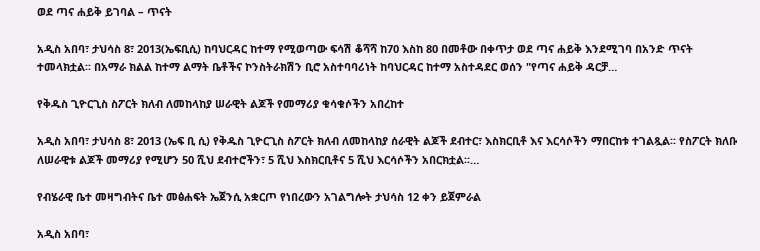ወደ ጣና ሐይቅ ይገባል – ጥናት

አዲስ አበባ፣ ታህሳስ 8፣ 2013(ኤፍቢሲ) ከባህርዳር ከተማ የሚወጣው ፍሳሽ ቆሻሻ ከ70 እስከ 80 በመቶው በቀጥታ ወደ ጣና ሐይቅ እንደሚገባ በአንድ ጥናት ተመላክቷል፡፡ በአማራ ክልል ከተማ ልማት ቤቶችና ኮንስትራክሽን ቢሮ አስተባባሪነት ከባህርዳር ከተማ አስተዳደር ወሰን "የጣና ሐይቅ ዳርቻ…

የቅዱስ ጊዮርጊስ ስፖርት ክለብ ለመከላከያ ሠራዊት ልጆች የመማሪያ ቁሳቁሶችን አበረከተ

አዲስ አበባ፣ ታህሳስ 8፣ 2013 (ኤፍ ቢ ሲ) የቅዱስ ጊዮርጊስ ስፖርት ክለብ ለመከላከያ ሰራዊት ልጆች ደብተር፣ እስክርቢቶ እና እርሳሶችን ማበርከቱ ተገልጿል፡፡ የስፖርት ክለቡ ለሠራዊቱ ልጆች መማሪያ የሚሆን 50 ሺህ ደብተሮችን፣ 5 ሺህ እስክርቢቶና 5 ሺህ እርሳሶችን አበርክቷል፡፡…

የብሄራዊ ቤተ መዛግብትና ቤተ መፅሐፍት ኤጀንሲ አቋርጦ የነበረውን አገልግሎት ታህሳስ 12 ቀን ይጀምራል

አዲስ አበባ፣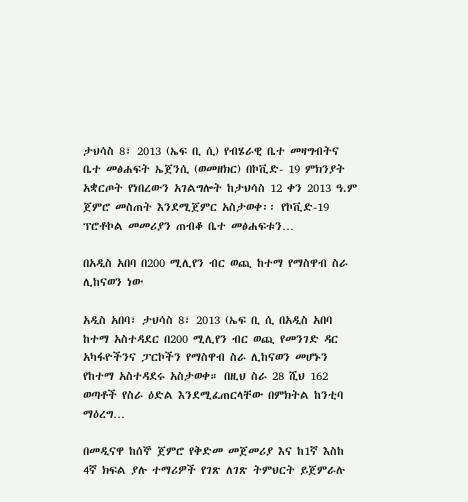ታህሳስ 8፣ 2013 (ኤፍ ቢ ሲ) የብሄራዊ ቤተ መዛግብትና ቤተ መፅሐፍት ኤጀንሲ (ወመዘክር) በኮቪድ- 19 ምክንያት አቋርጦት የነበረውን አገልግሎት ከታህሳስ 12 ቀን 2013 ዓ.ም ጀምሮ መስጠት እንደሚጀምር አስታወቀ፡፡ የኮቪድ-19 ፕሮቶኮል መመሪያን ጠብቆ ቤተ መፅሐፍቱን…

በአዲስ አበባ በ200 ሚሊየን ብር ወጪ ከተማ የማስዋብ ስራ ሊከናወን ነው

አዲስ አበባ፣ ታህሳስ 8፣ 2013 (ኤፍ ቢ ሲ በአዲስ አበባ ከተማ አስተዳደር በ200 ሚሊየን ብር ወጪ የመንገድ ዳር አካፋዮችንና ፓርኮችን የማስዋብ ስራ ሊከናወን መሆኑን የከተማ አስተዳደሩ አስታወቀ። በዚህ ስራ 28 ሺህ 162 ወጣቶች የስራ ዕድል እንደሚፈጠርላቸው በምክትል ከንቲባ ማዕረግ…

በመዲናዋ ከሰኞ ጀምሮ የቅድመ መጀመሪያ እና ከ1ኛ እስከ 4ኛ ክፍል ያሉ ተማሪዎች የገጽ ለገጽ ትምህርት ይጀምራሉ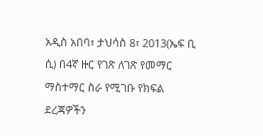አዲስ አበባ፣ ታህሳስ 8፣ 2013(ኤፍ ቢ ሲ) በ4ኛ ዙር የገጽ ለገጽ የመማር ማስተማር ስራ የሚገቡ የክፍል ደረጃዎችን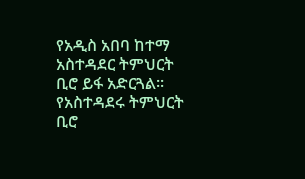የአዲስ አበባ ከተማ አስተዳደር ትምህርት ቢሮ ይፋ አድርጓል፡፡ የአስተዳደሩ ትምህርት ቢሮ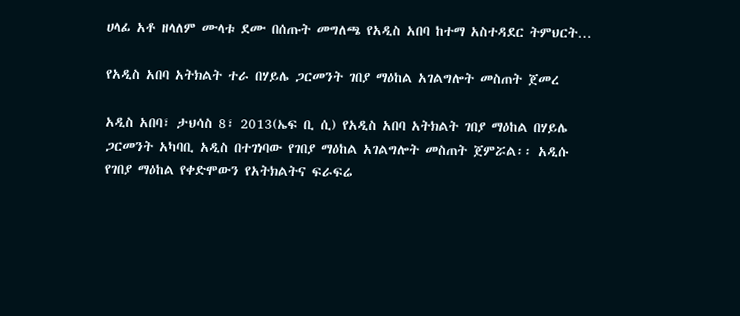ሀላፊ አቶ ዘላለም ሙላቱ ደሙ በሰጡት መግለጫ የአዲስ አበባ ከተማ አስተዳደር ትምህርት…

የአዲስ አበባ አትክልት ተራ በሃይሌ ጋርመንት ገበያ ማዕከል አገልግሎት መስጠት ጀመረ

አዲስ አበባ፣ ታህሳስ 8፣ 2013(ኤፍ ቢ ሲ) የአዲስ አበባ አትክልት ገበያ ማዕከል በሃይሌ ጋርመንት አካባቢ አዲስ በተገነባው የገበያ ማዕከል አገልግሎት መስጠት ጀምሯል፡፡ አዲሱ የገበያ ማዕከል የቀድሞውን የአትክልትና ፍራፍሬ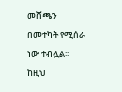መሸጫን በመተካት የሚሰራ ነው ተብሏል፡፡ ከዚህ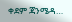ቀደም ጃንሜዳ…